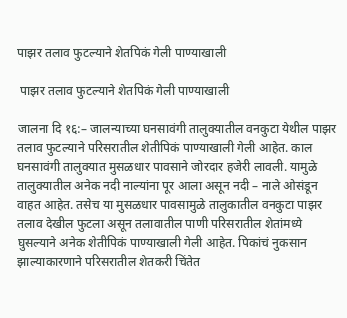पाझर तलाव फुटल्याने शेतपिकं गेली पाण्याखाली

 पाझर तलाव फुटल्याने शेतपिकं गेली पाण्याखाली

जालना दि १६:– जालन्याच्या घनसावंगी तालुक्यातील वनकुटा येथील पाझर तलाव फुटल्याने परिसरातील शेतीपिकं पाण्याखाली गेली आहेत. काल घनसावंगी तालुक्यात मुसळधार पावसाने जोरदार हजेरी लावली. यामुळे तालुक्यातील अनेक नदी नाल्यांना पूर आला असून नदी – नाले ओसंडून वाहत आहेत. तसेच या मुसळधार पावसामुळे तालुकातील वनकुटा पाझर तलाव देखील फुटला असून तलावातील पाणी परिसरातील शेतांमध्ये घुसल्याने अनेक शेतीपिकं पाण्याखाली गेली आहेत. पिकांचं नुकसान झाल्याकारणाने परिसरातील शेतकरी चिंतेत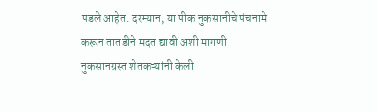पडले आहेत. दरम्यान, या पीक नुकसानीचे पंचनामे करून तातडीने मदत द्यावी अशी मागणी नुकसानग्रस्त शेतकऱ्यांनी केली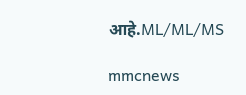आहे.ML/ML/MS

mmcnews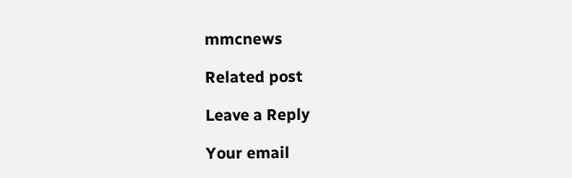mmcnews

Related post

Leave a Reply

Your email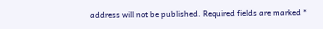address will not be published. Required fields are marked *